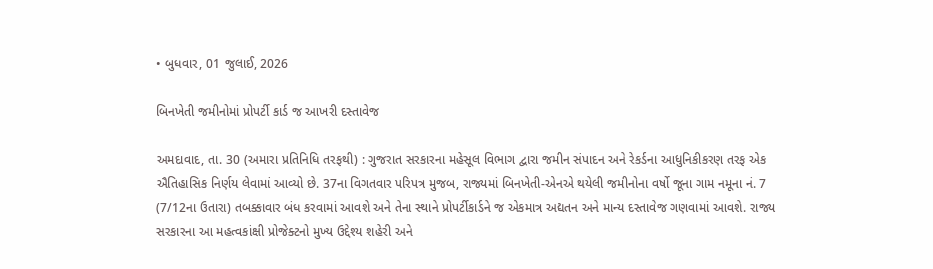• બુધવાર, 01 જુલાઈ, 2026

બિનખેતી જમીનોમાં પ્રોપર્ટી કાર્ડ જ આખરી દસ્તાવેજ

અમદાવાદ, તા. 30 (અમારા પ્રતિનિધિ તરફથી) : ગુજરાત સરકારના મહેસૂલ વિભાગ દ્વારા જમીન સંપાદન અને રેકર્ડના આધુનિકીકરણ તરફ એક ઐતિહાસિક નિર્ણય લેવામાં આવ્યો છે. 37ના વિગતવાર પરિપત્ર મુજબ, રાજ્યમાં બિનખેતી-એનએ થયેલી જમીનોના વર્ષો જૂના ગામ નમૂના નં. 7 (7/12ના ઉતારા) તબક્કાવાર બંધ કરવામાં આવશે અને તેના સ્થાને પ્રોપર્ટીકાર્ડને જ એકમાત્ર અદ્યતન અને માન્ય દસ્તાવેજ ગણવામાં આવશે. રાજ્ય સરકારના આ મહત્વકાંક્ષી પ્રોજેક્ટનો મુખ્ય ઉદ્દેશ્ય શહેરી અને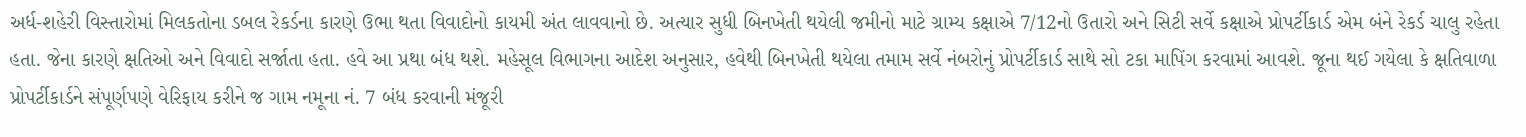અર્ધ-શહેરી વિસ્તારોમાં મિલકતોના ડબલ રેકર્ડના કારણે ઉભા થતા વિવાદોનો કાયમી અંત લાવવાનો છે. અત્યાર સુધી બિનખેતી થયેલી જમીનો માટે ગ્રામ્ય કક્ષાએ 7/12નો ઉતારો અને સિટી સર્વે કક્ષાએ પ્રોપર્ટીકાર્ડ એમ બંને રેકર્ડ ચાલુ રહેતા હતા. જેના કારણે ક્ષતિઓ અને વિવાદો સર્જાતા હતા. હવે આ પ્રથા બંધ થશે. મહેસૂલ વિભાગના આદેશ અનુસાર, હવેથી બિનખેતી થયેલા તમામ સર્વે નંબરોનું પ્રોપર્ટીકાર્ડ સાથે સો ટકા માપિંગ કરવામાં આવશે. જૂના થઈ ગયેલા કે ક્ષતિવાળા પ્રોપર્ટીકાર્ડને સંપૂર્ણપણે વેરિફાય કરીને જ ગામ નમૂના નં. 7 બંધ કરવાની મંજૂરી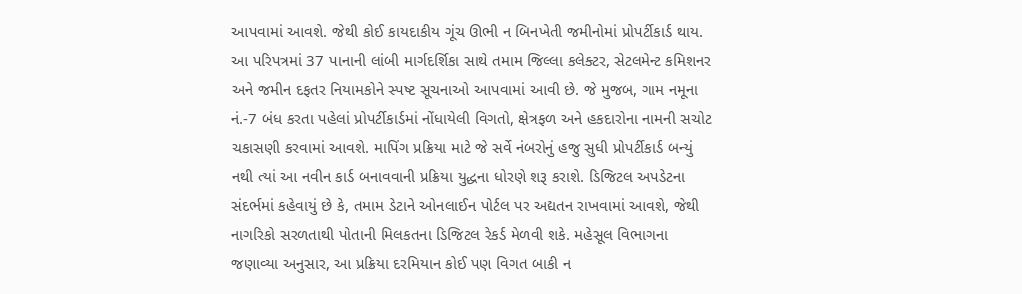આપવામાં આવશે. જેથી કોઈ કાયદાકીય ગૂંચ ઊભી ન બિનખેતી જમીનોમાં પ્રોપર્ટીકાર્ડ થાય. આ પરિપત્રમાં 37 પાનાની લાંબી માર્ગદર્શિકા સાથે તમામ જિલ્લા કલેક્ટર, સેટલમેન્ટ કમિશનર અને જમીન દફતર નિયામકોને સ્પષ્ટ સૂચનાઓ આપવામાં આવી છે. જે મુજબ, ગામ નમૂના નં.-7 બંધ કરતા પહેલાં પ્રોપર્ટીકાર્ડમાં નોંધાયેલી વિગતો, ક્ષેત્રફળ અને હકદારોના નામની સચોટ ચકાસણી કરવામાં આવશે. માપિંગ પ્રક્રિયા માટે જે સર્વે નંબરોનું હજુ સુધી પ્રોપર્ટીકાર્ડ બન્યું નથી ત્યાં આ નવીન કાર્ડ બનાવવાની પ્રક્રિયા યુદ્ધના ધોરણે શરૂ કરાશે. ડિજિટલ અપડેટના સંદર્ભમાં કહેવાયું છે કે, તમામ ડેટાને ઓનલાઈન પોર્ટલ પર અદ્યતન રાખવામાં આવશે, જેથી નાગરિકો સરળતાથી પોતાની મિલકતના ડિજિટલ રેકર્ડ મેળવી શકે. મહેસૂલ વિભાગના જણાવ્યા અનુસાર, આ પ્રક્રિયા દરમિયાન કોઈ પણ વિગત બાકી ન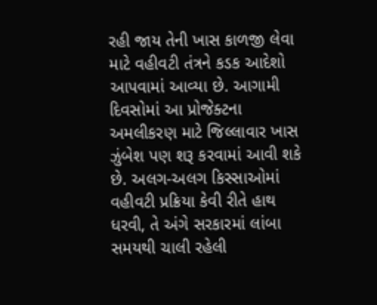રહી જાય તેની ખાસ કાળજી લેવા માટે વહીવટી તંત્રને કડક આદેશો આપવામાં આવ્યા છે. આગામી દિવસોમાં આ પ્રોજેક્ટના અમલીકરણ માટે જિલ્લાવાર ખાસ ઝુંબેશ પણ શરૂ કરવામાં આવી શકે છે. અલગ-અલગ કિસ્સાઓમાં વહીવટી પ્રક્રિયા કેવી રીતે હાથ ધરવી, તે અંગે સરકારમાં લાંબા સમયથી ચાલી રહેલી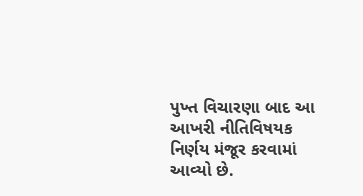પુખ્ત વિચારણા બાદ આ આખરી નીતિવિષયક નિર્ણય મંજૂર કરવામાં આવ્યો છે.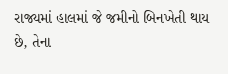રાજ્યમાં હાલમાં જે જમીનો બિનખેતી થાય છે, તેના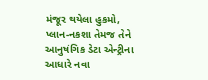મંજૂર થયેલા હુકમો, પ્લાન-નકશા તેમજ તેને આનુષંગિક ડેટા એન્ટ્રીના આધારે નવા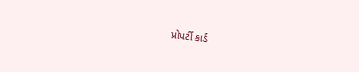પ્રોપર્ટી કાર્ડ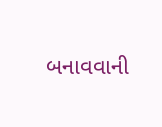બનાવવાની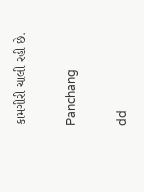કામગીરી ચાલી રહી છે.

Panchang

dd